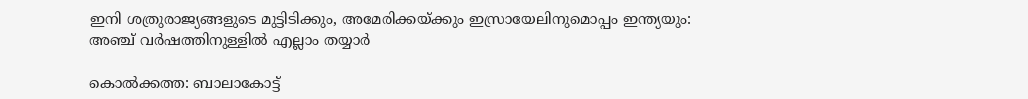ഇനി ശത്രുരാജ്യങ്ങളുടെ മുട്ടിടിക്കും, അമേരിക്കയ്‌ക്കും ഇസ്രായേലിനുമൊപ്പം ഇന്ത്യയും: അ‌ഞ്ച് വര്‍ഷത്തിനുള്ളില്‍ എല്ലാം തയ്യാര്‍

കൊല്‍ക്കത്ത: ബാലാകോട്ട്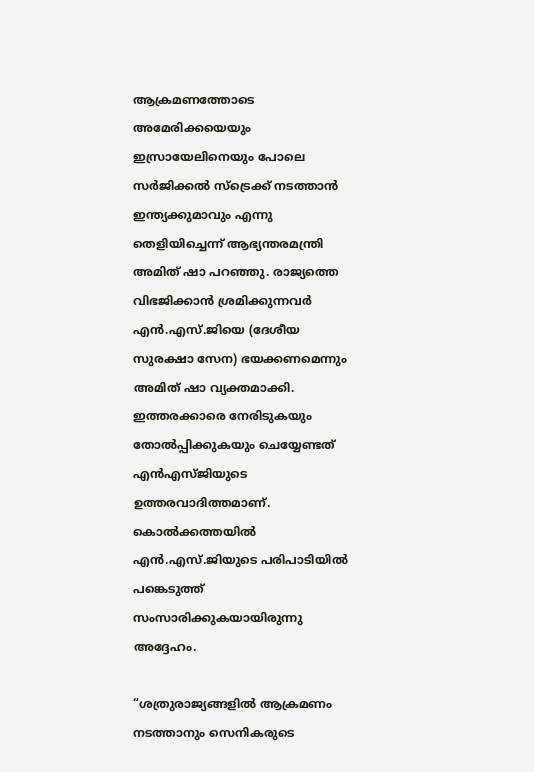ആക്രമണത്തോടെ അമേരിക്കയെയും ഇസ്രായേലിനെയും പോലെ സര്‍ജിക്കല്‍ സ്ട്രെക്ക് നടത്താന്‍ ഇന്ത്യക്കുമാവും എന്നു തെളിയിച്ചെന്ന് ആഭ്യന്തരമന്ത്രി അമിത് ഷാ പറഞ്ഞു. രാജ്യത്തെ വിഭജിക്കാന്‍ ശ്രമിക്കുന്നവര്‍ എന്‍.എസ്.ജിയെ (ദേശീയ സുരക്ഷാ സേന) ഭയക്കണമെന്നും അമിത് ഷാ വ്യക്തമാക്കി. ഇത്തരക്കാരെ നേരിടുകയും തോല്‍പ്പിക്കുകയും ചെയ്യേണ്ടത് എന്‍എസ്ജിയുടെ ഉത്തരവാദിത്തമാണ്. കൊല്‍ക്കത്തയില്‍ എന്‍.എസ്.ജിയുടെ പരിപാടിയില്‍ പങ്കെടുത്ത് സംസാരിക്കുകയായിരുന്നു അദ്ദേഹം.

“ശത്രുരാജ്യങ്ങളില്‍ ആക്രമണം നടത്താനും സെനികരുടെ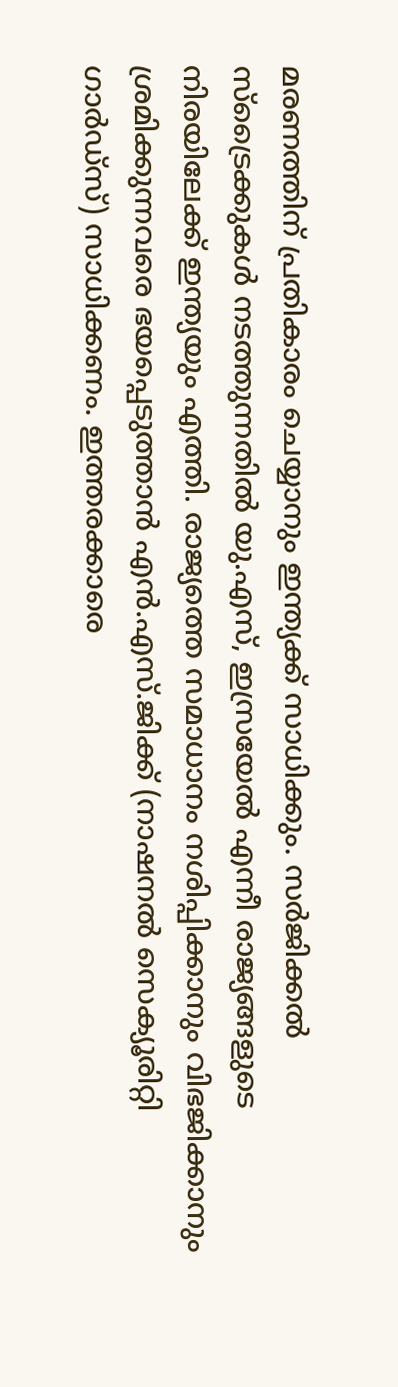മരണത്തിന് പ്രതികാരം ചെയ്യാനും ഇന്ത്യക്ക് സാധിക്കും. സര്‍ജിക്കല്‍ സ്ട്രൈക്കുകള്‍ നടത്തുന്നതില്‍ യു.എസ്, ഇസ്രയേല്‍ എന്നീ രാജ്യങ്ങളുടെ നിരയിലേക്ക് ഇന്ത്യയും എത്തി. രാജ്യത്തെ സമാധാനം നശിപ്പിക്കാനും വിഭജിക്കാനും ശ്രമിക്കുന്നവരെ ഭയപ്പെടുത്താന്‍ എന്‍.എസ്.ജിക്ക് (നാഷനല്‍ സെക്യൂരിറ്റി ഗാര്‍ഡ്‌സ്) സാധിക്കണം. ഇത്തരക്കാരെ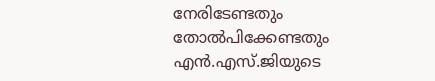നേരിടേണ്ടതും തോല്‍പിക്കേണ്ടതും എന്‍.എസ്.ജിയുടെ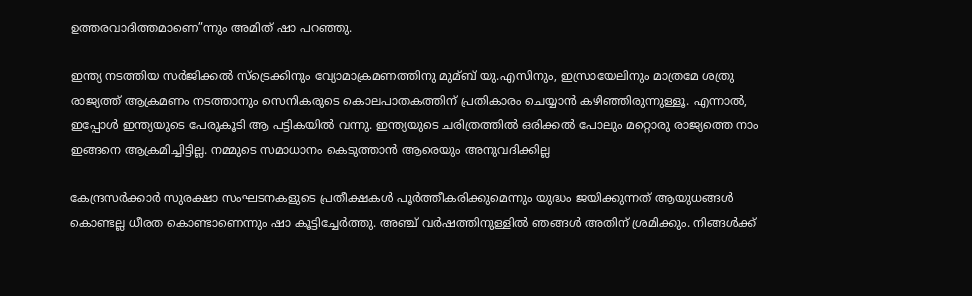ഉത്തരവാദിത്തമാണെ”ന്നും അമിത് ഷാ പറഞ്ഞു.

ഇന്ത്യ നടത്തിയ സര്‍ജിക്കല്‍ സ്ട്രെക്കിനും വ്യോമാക്രമണത്തിനു മുമ്ബ് യു.എസിനും, ഇസ്രായേലിനും മാത്രമേ ശത്രു രാജ്യത്ത് ആക്രമണം നടത്താനും സെനികരുടെ കൊലപാതകത്തിന് പ്രതികാരം ചെയ്യാന്‍ കഴിഞ്ഞിരുന്നുള്ളൂ. എന്നാല്‍, ഇപ്പോള്‍ ഇന്ത്യയുടെ പേരുകൂടി ആ പട്ടികയില്‍ വന്നു. ഇന്ത്യയുടെ ചരിത്രത്തില്‍ ഒരിക്കല്‍ പോലും മറ്റൊരു രാജ്യത്തെ നാം ഇങ്ങനെ ആക്രമിച്ചിട്ടില്ല. നമ്മുടെ സമാധാനം കെടുത്താന്‍ ആരെയും അനുവദിക്കില്ല

കേന്ദ്രസര്‍ക്കാര്‍ സുരക്ഷാ സംഘടനകളുടെ പ്രതീക്ഷകള്‍ പൂര്‍ത്തീകരിക്കുമെന്നും യുദ്ധം ജയിക്കുന്നത് ആയുധങ്ങള്‍ കൊണ്ടല്ല ധീരത കൊണ്ടാണെന്നും ഷാ കൂട്ടിച്ചേര്‍ത്തു. അഞ്ച് വര്‍ഷത്തിനുള്ളില്‍ ഞങ്ങള്‍ അതിന് ശ്രമിക്കും. നിങ്ങള്‍ക്ക്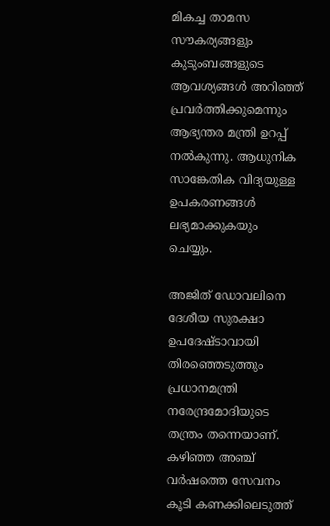മികച്ച താമസ സൗകര്യങ്ങളും കുടുംബങ്ങളുടെ ആവശ്യങ്ങള്‍ അറിഞ്ഞ് പ്രവര്‍ത്തിക്കുമെന്നും ആഭ്യന്തര മന്ത്രി ഉറപ്പ് നല്‍കുന്നു. ആധുനിക സാങ്കേതിക വിദ്യയുള്ള ഉപകരണങ്ങള്‍ ലഭ്യമാക്കുകയും ചെയ്യും.

അജിത് ഡോവലിനെ ദേശീയ സുരക്ഷാ ഉപദേഷ്ടാവായി തിരഞ്ഞെടുത്തും പ്രധാനമന്ത്രി നരേന്ദ്രമോദിയുടെ തന്ത്രം തന്നെയാണ്. കഴിഞ്ഞ അഞ്ച് വര്‍ഷത്തെ സേവനം കൂടി കണക്കിലെടുത്ത്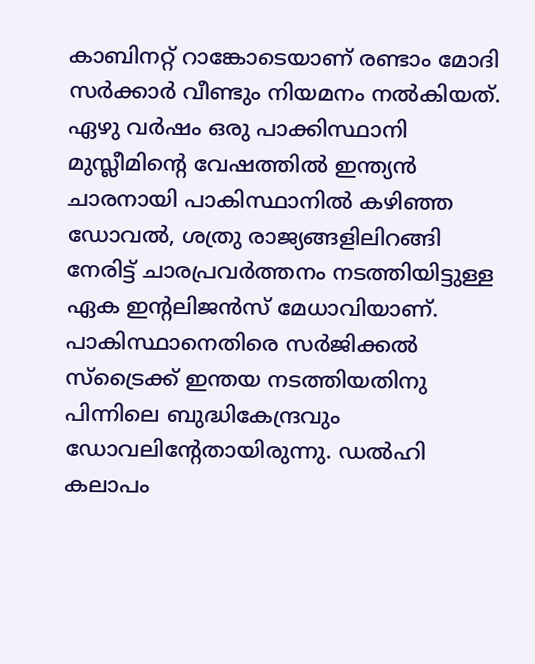കാബിനറ്റ് റാങ്കോടെയാണ് രണ്ടാം മോദി സര്‍ക്കാര്‍ വീണ്ടും നിയമനം നല്‍കിയത്. ഏഴു വര്‍ഷം ഒരു പാക്കിസ്ഥാനി മുസ്ലീമിന്‍റെ വേഷത്തില്‍ ഇന്ത്യന്‍ ചാരനായി പാകിസ്ഥാനില്‍ കഴിഞ്ഞ ഡോവല്‍, ശത്രു രാജ്യങ്ങളിലിറങ്ങി നേരിട്ട് ചാരപ്രവര്‍ത്തനം നടത്തിയിട്ടുള്ള ഏക ഇന്റലിജന്‍സ് മേധാവിയാണ്. പാകിസ്ഥാനെതിരെ സര്‍ജിക്കല്‍ സ്ട്രൈക്ക് ഇന്തയ നടത്തിയതിനു പിന്നിലെ ബുദ്ധികേന്ദ്രവും ഡോവലിന്റേതായിരുന്നു. ഡല്‍ഹി കലാപം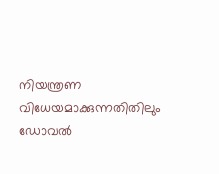നിയന്ത്രണ വിധേയമാക്കുന്നതിതിലും ഡോവല്‍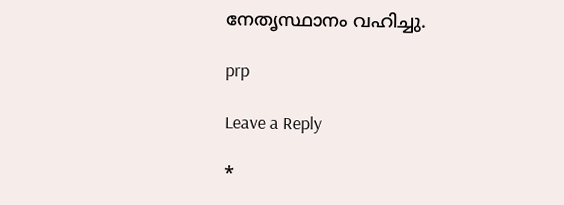നേതൃസ്ഥാനം വഹിച്ചു.

prp

Leave a Reply

*